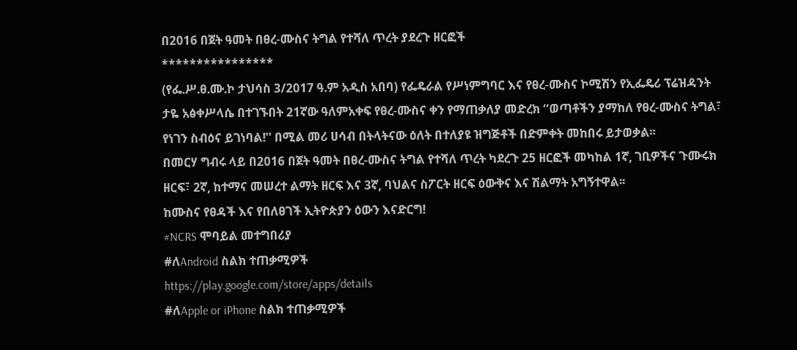በ2016 በጀት ዓመት በፀረ-ሙስና ትግል የተሻለ ጥረት ያደረጉ ዘርፎች
****************
(የፌ.ሥ.ፀ.ሙ.ኮ ታህሳስ 3/2017 ዓ.ም አዲስ አበባ) የፌዴራል የሥነምግባር እና የፀረ-ሙስና ኮሚሽን የኢፌዴሪ ፕሬዝዳንት ታዬ አፅቀሥላሴ በተገኙበት 21ኛው ዓለምአቀፍ የፀረ-ሙስና ቀን የማጠቃለያ መድረክ ‘‘ወጣቶችን ያማከለ የፀረ-ሙስና ትግል፣ የነገን ስብዕና ይገነባል!'' በሚል መሪ ሀሳብ በትላትናው ዕለት በተለያዩ ዝግጅቶች በድምቀት መከበሩ ይታወቃል፡፡
በመርሃ ግብሩ ላይ በ2016 በጀት ዓመት በፀረ-ሙስና ትግል የተሻለ ጥረት ካደረጉ 25 ዘርፎች መካከል 1ኛ, ገቢዎችና ጉሙሩክ ዘርፍ፣ 2ኛ, ከተማና መሠረተ ልማት ዘርፍ እና 3ኛ, ባህልና ስፖርት ዘርፍ ዕውቅና እና ሽልማት አግኝተዋል፡፡
ከሙስና የፀዳች እና የበለፀገች ኢትዮጵያን ዕውን እናድርግ!
#NCRS ሞባይል መተግበሪያ
#ለAndroid ስልክ ተጠቃሚዎች
https://play.google.com/store/apps/details
#ለApple or iPhone ስልክ ተጠቃሚዎች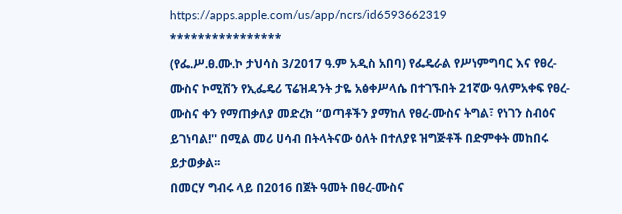https://apps.apple.com/us/app/ncrs/id6593662319
****************
(የፌ.ሥ.ፀ.ሙ.ኮ ታህሳስ 3/2017 ዓ.ም አዲስ አበባ) የፌዴራል የሥነምግባር እና የፀረ-ሙስና ኮሚሽን የኢፌዴሪ ፕሬዝዳንት ታዬ አፅቀሥላሴ በተገኙበት 21ኛው ዓለምአቀፍ የፀረ-ሙስና ቀን የማጠቃለያ መድረክ ‘‘ወጣቶችን ያማከለ የፀረ-ሙስና ትግል፣ የነገን ስብዕና ይገነባል!'' በሚል መሪ ሀሳብ በትላትናው ዕለት በተለያዩ ዝግጅቶች በድምቀት መከበሩ ይታወቃል፡፡
በመርሃ ግብሩ ላይ በ2016 በጀት ዓመት በፀረ-ሙስና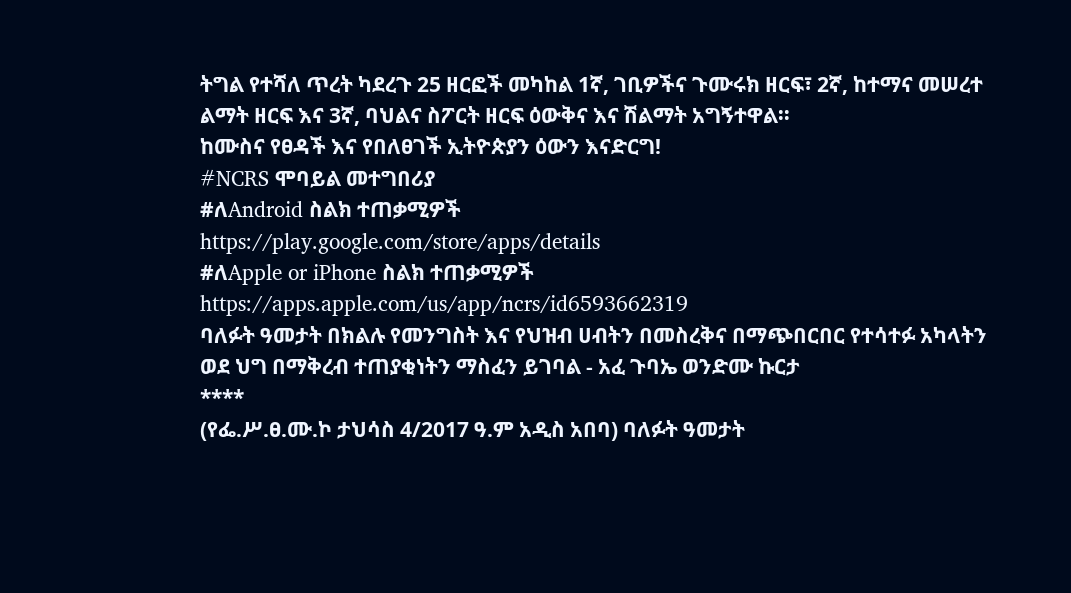ትግል የተሻለ ጥረት ካደረጉ 25 ዘርፎች መካከል 1ኛ, ገቢዎችና ጉሙሩክ ዘርፍ፣ 2ኛ, ከተማና መሠረተ ልማት ዘርፍ እና 3ኛ, ባህልና ስፖርት ዘርፍ ዕውቅና እና ሽልማት አግኝተዋል፡፡
ከሙስና የፀዳች እና የበለፀገች ኢትዮጵያን ዕውን እናድርግ!
#NCRS ሞባይል መተግበሪያ
#ለAndroid ስልክ ተጠቃሚዎች
https://play.google.com/store/apps/details
#ለApple or iPhone ስልክ ተጠቃሚዎች
https://apps.apple.com/us/app/ncrs/id6593662319
ባለፉት ዓመታት በክልሉ የመንግስት እና የህዝብ ሀብትን በመስረቅና በማጭበርበር የተሳተፉ አካላትን ወደ ህግ በማቅረብ ተጠያቂነትን ማስፈን ይገባል - አፈ ጉባኤ ወንድሙ ኩርታ
****
(የፌ.ሥ.ፀ.ሙ.ኮ ታህሳስ 4/2017 ዓ.ም አዲስ አበባ) ባለፉት ዓመታት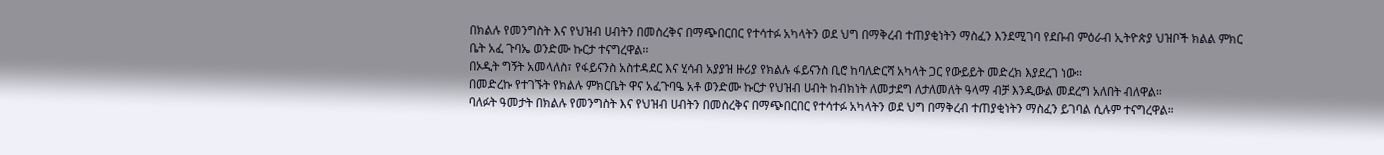በክልሉ የመንግስት እና የህዝብ ሀብትን በመስረቅና በማጭበርበር የተሳተፉ አካላትን ወደ ህግ በማቅረብ ተጠያቂነትን ማስፈን እንደሚገባ የደቡብ ምዕራብ ኢትዮጵያ ህዝቦች ክልል ምክር ቤት አፈ ጉባኤ ወንድሙ ኩርታ ተናግረዋል፡፡
በኦዲት ግኝት አመላለስ፣ የፋይናንስ አስተዳደር እና ሂሳብ አያያዝ ዙሪያ የክልሉ ፋይናንስ ቢሮ ከባለድርሻ አካላት ጋር የውይይት መድረክ እያደረገ ነው።
በመድረኩ የተገኙት የክልሉ ምክርቤት ዋና አፈጉባዔ አቶ ወንድሙ ኩርታ የህዝብ ሀብት ከብክነት ለመታደግ ለታለመለት ዓላማ ብቻ እንዲውል መደረግ አለበት ብለዋል።
ባለፉት ዓመታት በክልሉ የመንግስት እና የህዝብ ሀብትን በመስረቅና በማጭበርበር የተሳተፉ አካላትን ወደ ህግ በማቅረብ ተጠያቂነትን ማስፈን ይገባል ሲሉም ተናግረዋል።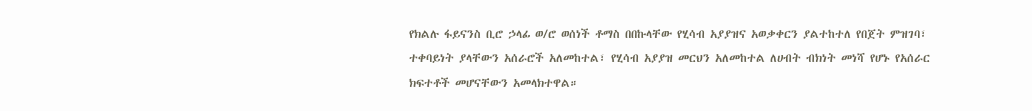የክልሉ ፋይናንስ ቢሮ ኃላፊ ወ/ሮ ወሰነች ቶማስ በበኩላቸው የሂሳብ አያያዝና አወቃቀርን ያልተከተለ የበጀት ምዝገባ፣ ተቀባይነት ያላቸውን አሰራሮች አለመከተል፣ የሂሳብ አያያዝ መርህን አለመከተል ለሀብት ብክነት መነሻ የሆኑ የአሰራር ክፍተቶች መሆናቸውን አመላክተዋል።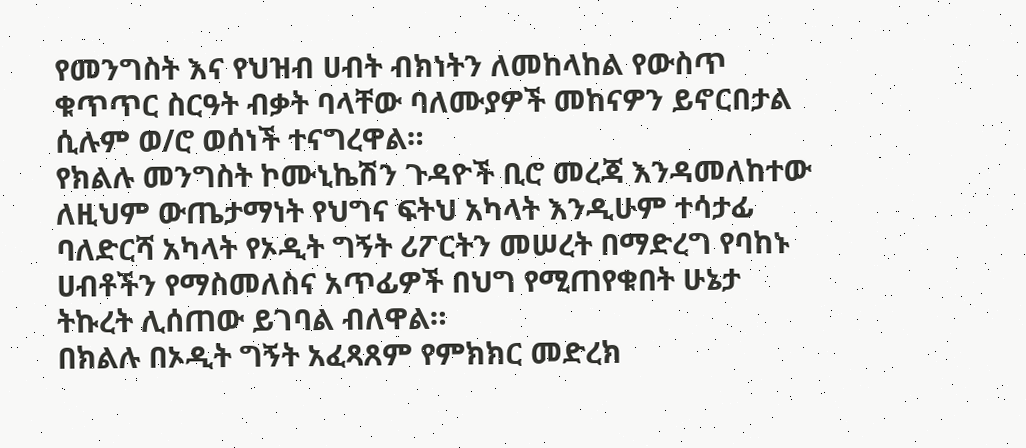የመንግስት እና የህዝብ ሀብት ብክነትን ለመከላከል የውስጥ ቁጥጥር ስርዓት ብቃት ባላቸው ባለሙያዎች መከናዎን ይኖርበታል ሲሉም ወ/ሮ ወሰነች ተናግረዋል።
የክልሉ መንግስት ኮሙኒኬሽን ጉዳዮች ቢሮ መረጃ እንዳመለከተው ለዚህም ውጤታማነት የህግና ፍትህ አካላት እንዲሁም ተሳታፊ ባለድርሻ አካላት የኦዲት ግኝት ሪፖርትን መሠረት በማድረግ የባከኑ ሀብቶችን የማስመለስና አጥፊዎች በህግ የሚጠየቁበት ሁኔታ ትኩረት ሊሰጠው ይገባል ብለዋል።
በክልሉ በኦዲት ግኝት አፈጻጸም የምክክር መድረክ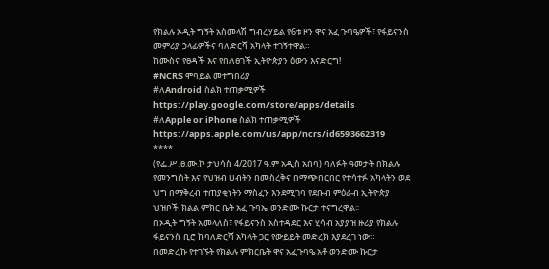የክልሉ ኦዲት ግኝት አስመላሽ ግብረሃይል የ6ቱ ዞን ዋና አፈ ጉባዔዎች፣ የፋይናንስ መምሪያ ኃላፊዎችና ባለድርሻ አካላት ተገኝተዋል።
ከሙስና የፀዳች እና የበለፀገች ኢትዮጵያን ዕውን እናድርግ!
#NCRS ሞባይል መተግበሪያ
#ለAndroid ስልክ ተጠቃሚዎች
https://play.google.com/store/apps/details
#ለApple or iPhone ስልክ ተጠቃሚዎች
https://apps.apple.com/us/app/ncrs/id6593662319
****
(የፌ.ሥ.ፀ.ሙ.ኮ ታህሳስ 4/2017 ዓ.ም አዲስ አበባ) ባለፉት ዓመታት በክልሉ የመንግስት እና የህዝብ ሀብትን በመስረቅና በማጭበርበር የተሳተፉ አካላትን ወደ ህግ በማቅረብ ተጠያቂነትን ማስፈን እንደሚገባ የደቡብ ምዕራብ ኢትዮጵያ ህዝቦች ክልል ምክር ቤት አፈ ጉባኤ ወንድሙ ኩርታ ተናግረዋል፡፡
በኦዲት ግኝት አመላለስ፣ የፋይናንስ አስተዳደር እና ሂሳብ አያያዝ ዙሪያ የክልሉ ፋይናንስ ቢሮ ከባለድርሻ አካላት ጋር የውይይት መድረክ እያደረገ ነው።
በመድረኩ የተገኙት የክልሉ ምክርቤት ዋና አፈጉባዔ አቶ ወንድሙ ኩርታ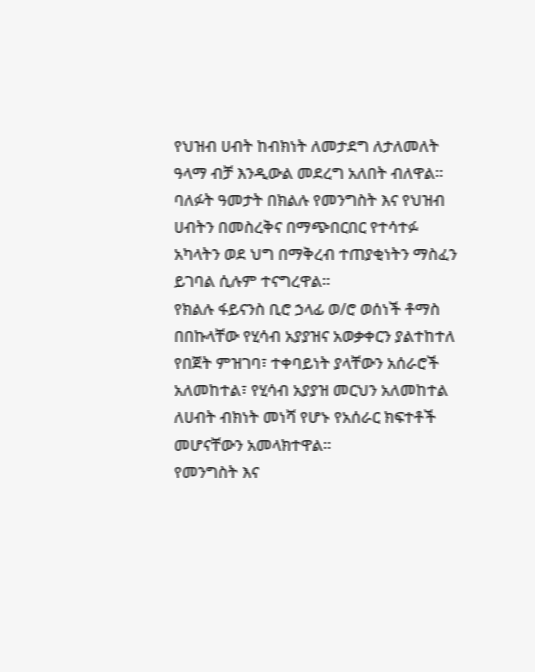የህዝብ ሀብት ከብክነት ለመታደግ ለታለመለት ዓላማ ብቻ እንዲውል መደረግ አለበት ብለዋል።
ባለፉት ዓመታት በክልሉ የመንግስት እና የህዝብ ሀብትን በመስረቅና በማጭበርበር የተሳተፉ አካላትን ወደ ህግ በማቅረብ ተጠያቂነትን ማስፈን ይገባል ሲሉም ተናግረዋል።
የክልሉ ፋይናንስ ቢሮ ኃላፊ ወ/ሮ ወሰነች ቶማስ በበኩላቸው የሂሳብ አያያዝና አወቃቀርን ያልተከተለ የበጀት ምዝገባ፣ ተቀባይነት ያላቸውን አሰራሮች አለመከተል፣ የሂሳብ አያያዝ መርህን አለመከተል ለሀብት ብክነት መነሻ የሆኑ የአሰራር ክፍተቶች መሆናቸውን አመላክተዋል።
የመንግስት እና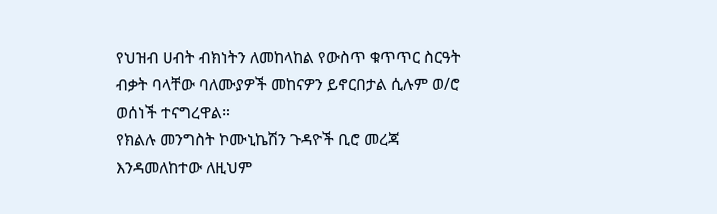የህዝብ ሀብት ብክነትን ለመከላከል የውስጥ ቁጥጥር ስርዓት ብቃት ባላቸው ባለሙያዎች መከናዎን ይኖርበታል ሲሉም ወ/ሮ ወሰነች ተናግረዋል።
የክልሉ መንግስት ኮሙኒኬሽን ጉዳዮች ቢሮ መረጃ እንዳመለከተው ለዚህም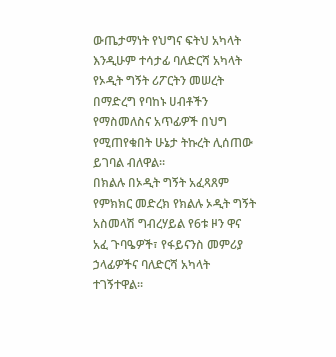ውጤታማነት የህግና ፍትህ አካላት እንዲሁም ተሳታፊ ባለድርሻ አካላት የኦዲት ግኝት ሪፖርትን መሠረት በማድረግ የባከኑ ሀብቶችን የማስመለስና አጥፊዎች በህግ የሚጠየቁበት ሁኔታ ትኩረት ሊሰጠው ይገባል ብለዋል።
በክልሉ በኦዲት ግኝት አፈጻጸም የምክክር መድረክ የክልሉ ኦዲት ግኝት አስመላሽ ግብረሃይል የ6ቱ ዞን ዋና አፈ ጉባዔዎች፣ የፋይናንስ መምሪያ ኃላፊዎችና ባለድርሻ አካላት ተገኝተዋል።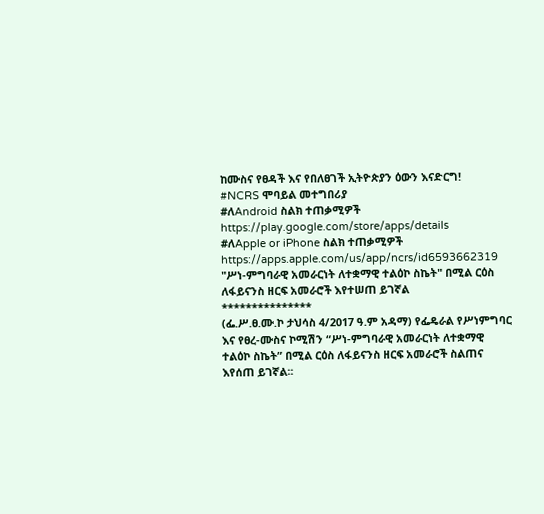ከሙስና የፀዳች እና የበለፀገች ኢትዮጵያን ዕውን እናድርግ!
#NCRS ሞባይል መተግበሪያ
#ለAndroid ስልክ ተጠቃሚዎች
https://play.google.com/store/apps/details
#ለApple or iPhone ስልክ ተጠቃሚዎች
https://apps.apple.com/us/app/ncrs/id6593662319
"ሥነ-ምግባራዊ አመራርነት ለተቋማዊ ተልዕኮ ስኬት" በሚል ርዕስ ለፋይናንስ ዘርፍ አመራሮች እየተሠጠ ይገኛል
***************
(ፌ.ሥ.ፀ.ሙ.ኮ ታህሳስ 4/2017 ዓ.ም አዳማ) የፌዴራል የሥነምግባር እና የፀረ-ሙስና ኮሚሽን “ሥነ-ምግባራዊ አመራርነት ለተቋማዊ ተልዕኮ ስኬት” በሚል ርዕስ ለፋይናንስ ዘርፍ አመራሮች ስልጠና እየሰጠ ይገኛል፡፡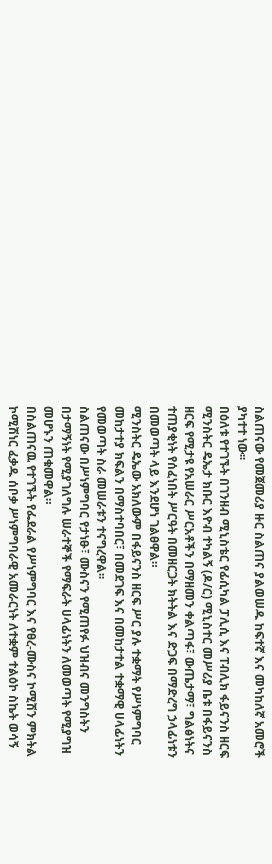ስልጠናው የመጀመሪያ ዙር ስልጠና ያልወሠዱ ከፍተኛ እና መካከለኛ አመሮች ያካተተ ነው፡፡
በዕለቱ የተገኙት በገንዘብ ሚኒስቴር የፊሲካል ፓሊሲ እና ፐብሊክ ፋይናንስ ዘርፍ ሚንስትር ዴኤታ ክቡር እዮብ ተካልኝ (ዶ/ር) ሚኒስተር መሥሪያ ቤቱ በፋይናንስ ዘርፍ የሚታዩ የአሠራር ሥርአቶችን በማዘመን ቀልጣፋ፣ ውጤታማ፣ ግልፅነትና ተጠያቂነት የሰፈነበት ሥርዓት በመዘርጋት ክትትል እና ድጋፍ በማድረግ ኃላፊነቱን በመወጣት ላይ እንደሆነ ገልፀዋል።
ሚንስትር ዴኤው አክለውም በፋይናንስ ዘርፍ ሥር ያሉ ተቋማት የሥነምግባር መከታተያ ክፍልን በማስተባበር፣ በመደገፍ እና በመከታተል ተቋማዊ ሀላፊነትን የመወጣት ስራ መሠራቱን ተናግረዋል፡፡
ስልጠናው በሥነምግባር የታነፁ፣ ሙስናን የሚጠየፉ ህዝብና መንግስትን በታማኝነት የሚያገለግሉ ሠራተኞች የማፍራት ሀላፊነትን ለመወጣት የሚያግዝ መሆኑን ጠቁመዋል።
በስልጠናዉ የተገኙት የፌደራል የሥነምግባር እና የፀረ-ሙስና ኮሚሽን ምክትል ኮሚሽነር ፈቃዱ ሰቦቃ ሥነምግባራዊ አመራርነት ለተቋም ተልዕኮ ስኬት ወሳኝ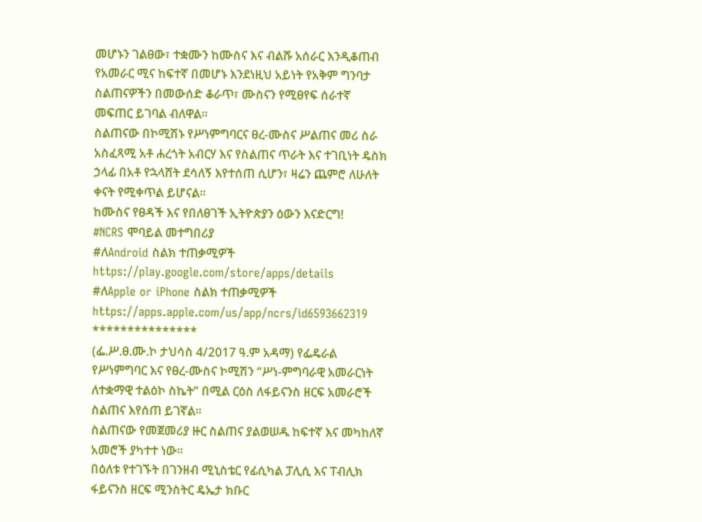መሆኑን ገልፀው፣ ተቋሙን ከሙስና እና ብልሹ አሰራር እንዲቆጠብ የአመራር ሚና ከፍተኛ በመሆኑ እንደነዚህ አይነት የአቅም ግንባታ ስልጠናዎችን በመውሰድ ቆራጥ፣ ሙስናን የሚፀየፍ ሰራተኛ መፍጠር ይገባል ብለዋል።
ስልጠናው በኮሚሽኑ የሥነምግባርና ፀረ-ሙስና ሥልጠና መሪ ስራ አስፈጻሚ አቶ ሐረጎት አብርሃ እና የስልጠና ጥራት እና ተገቢነት ዴስክ ኃላፊ በአቶ የኋላሸት ደሳለኝ እየተሰጠ ሲሆን፣ ዛሬን ጨምሮ ለሁለት ቀናት የሚቀጥል ይሆናል።
ከሙስና የፀዳች እና የበለፀገች ኢትዮጵያን ዕውን እናድርግ!
#NCRS ሞባይል መተግበሪያ
#ለAndroid ስልክ ተጠቃሚዎች
https://play.google.com/store/apps/details
#ለApple or iPhone ስልክ ተጠቃሚዎች
https://apps.apple.com/us/app/ncrs/id6593662319
***************
(ፌ.ሥ.ፀ.ሙ.ኮ ታህሳስ 4/2017 ዓ.ም አዳማ) የፌዴራል የሥነምግባር እና የፀረ-ሙስና ኮሚሽን “ሥነ-ምግባራዊ አመራርነት ለተቋማዊ ተልዕኮ ስኬት” በሚል ርዕስ ለፋይናንስ ዘርፍ አመራሮች ስልጠና እየሰጠ ይገኛል፡፡
ስልጠናው የመጀመሪያ ዙር ስልጠና ያልወሠዱ ከፍተኛ እና መካከለኛ አመሮች ያካተተ ነው፡፡
በዕለቱ የተገኙት በገንዘብ ሚኒስቴር የፊሲካል ፓሊሲ እና ፐብሊክ ፋይናንስ ዘርፍ ሚንስትር ዴኤታ ክቡር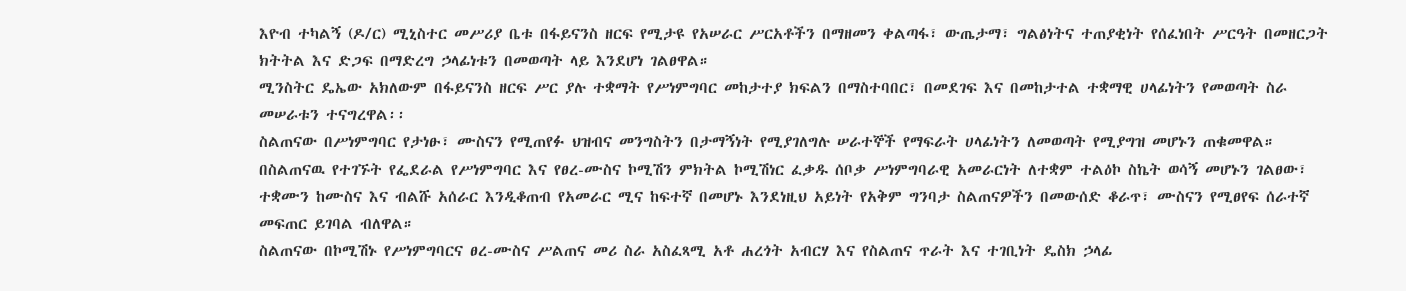እዮብ ተካልኝ (ዶ/ር) ሚኒስተር መሥሪያ ቤቱ በፋይናንስ ዘርፍ የሚታዩ የአሠራር ሥርአቶችን በማዘመን ቀልጣፋ፣ ውጤታማ፣ ግልፅነትና ተጠያቂነት የሰፈነበት ሥርዓት በመዘርጋት ክትትል እና ድጋፍ በማድረግ ኃላፊነቱን በመወጣት ላይ እንደሆነ ገልፀዋል።
ሚንስትር ዴኤው አክለውም በፋይናንስ ዘርፍ ሥር ያሉ ተቋማት የሥነምግባር መከታተያ ክፍልን በማስተባበር፣ በመደገፍ እና በመከታተል ተቋማዊ ሀላፊነትን የመወጣት ስራ መሠራቱን ተናግረዋል፡፡
ስልጠናው በሥነምግባር የታነፁ፣ ሙስናን የሚጠየፉ ህዝብና መንግስትን በታማኝነት የሚያገለግሉ ሠራተኞች የማፍራት ሀላፊነትን ለመወጣት የሚያግዝ መሆኑን ጠቁመዋል።
በስልጠናዉ የተገኙት የፌደራል የሥነምግባር እና የፀረ-ሙስና ኮሚሽን ምክትል ኮሚሽነር ፈቃዱ ሰቦቃ ሥነምግባራዊ አመራርነት ለተቋም ተልዕኮ ስኬት ወሳኝ መሆኑን ገልፀው፣ ተቋሙን ከሙስና እና ብልሹ አሰራር እንዲቆጠብ የአመራር ሚና ከፍተኛ በመሆኑ እንደነዚህ አይነት የአቅም ግንባታ ስልጠናዎችን በመውሰድ ቆራጥ፣ ሙስናን የሚፀየፍ ሰራተኛ መፍጠር ይገባል ብለዋል።
ስልጠናው በኮሚሽኑ የሥነምግባርና ፀረ-ሙስና ሥልጠና መሪ ስራ አስፈጻሚ አቶ ሐረጎት አብርሃ እና የስልጠና ጥራት እና ተገቢነት ዴስክ ኃላፊ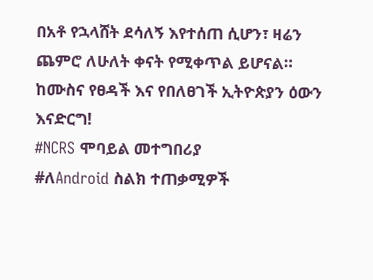በአቶ የኋላሸት ደሳለኝ እየተሰጠ ሲሆን፣ ዛሬን ጨምሮ ለሁለት ቀናት የሚቀጥል ይሆናል።
ከሙስና የፀዳች እና የበለፀገች ኢትዮጵያን ዕውን እናድርግ!
#NCRS ሞባይል መተግበሪያ
#ለAndroid ስልክ ተጠቃሚዎች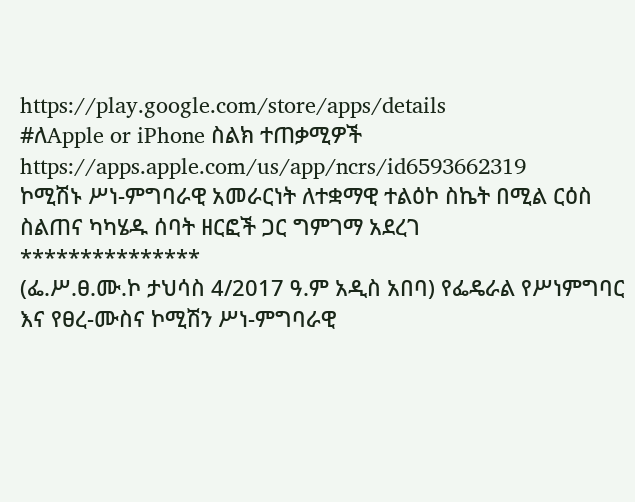https://play.google.com/store/apps/details
#ለApple or iPhone ስልክ ተጠቃሚዎች
https://apps.apple.com/us/app/ncrs/id6593662319
ኮሚሽኑ ሥነ-ምግባራዊ አመራርነት ለተቋማዊ ተልዕኮ ስኬት በሚል ርዕስ ስልጠና ካካሄዱ ሰባት ዘርፎች ጋር ግምገማ አደረገ
***************
(ፌ.ሥ.ፀ.ሙ.ኮ ታህሳስ 4/2017 ዓ.ም አዲስ አበባ) የፌዴራል የሥነምግባር እና የፀረ-ሙስና ኮሚሽን ሥነ-ምግባራዊ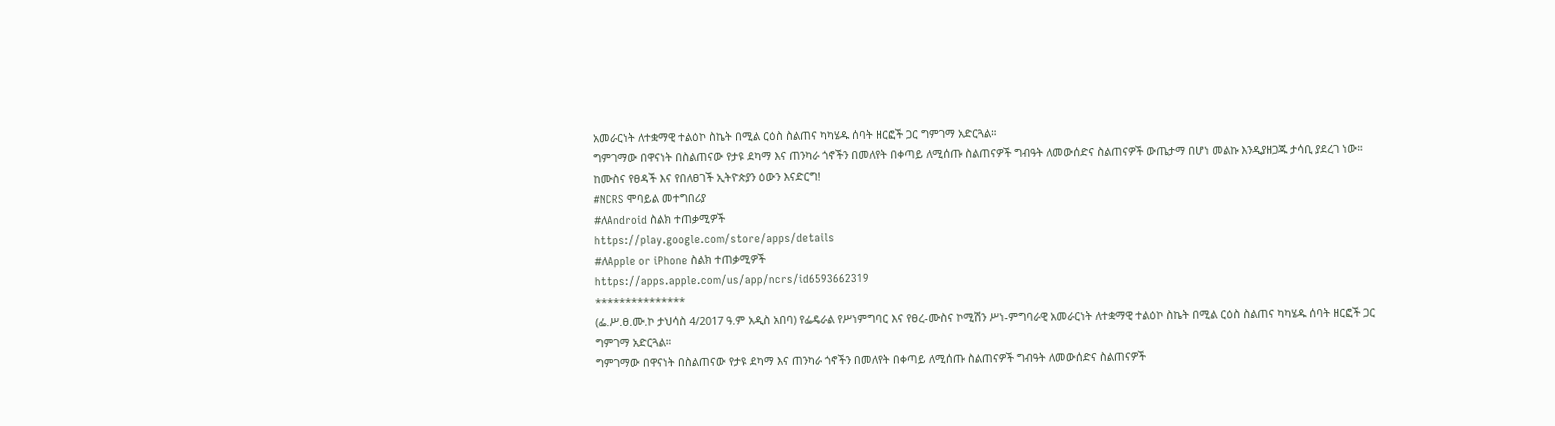አመራርነት ለተቋማዊ ተልዕኮ ስኬት በሚል ርዕስ ስልጠና ካካሄዱ ሰባት ዘርፎች ጋር ግምገማ አድርጓል።
ግምገማው በዋናነት በስልጠናው የታዩ ደካማ እና ጠንካራ ጎኖችን በመለየት በቀጣይ ለሚሰጡ ስልጠናዎች ግብዓት ለመውሰድና ስልጠናዎች ውጤታማ በሆነ መልኩ እንዲያዘጋጁ ታሳቢ ያደረገ ነው።
ከሙስና የፀዳች እና የበለፀገች ኢትዮጵያን ዕውን እናድርግ!
#NCRS ሞባይል መተግበሪያ
#ለAndroid ስልክ ተጠቃሚዎች
https://play.google.com/store/apps/details
#ለApple or iPhone ስልክ ተጠቃሚዎች
https://apps.apple.com/us/app/ncrs/id6593662319
***************
(ፌ.ሥ.ፀ.ሙ.ኮ ታህሳስ 4/2017 ዓ.ም አዲስ አበባ) የፌዴራል የሥነምግባር እና የፀረ-ሙስና ኮሚሽን ሥነ-ምግባራዊ አመራርነት ለተቋማዊ ተልዕኮ ስኬት በሚል ርዕስ ስልጠና ካካሄዱ ሰባት ዘርፎች ጋር ግምገማ አድርጓል።
ግምገማው በዋናነት በስልጠናው የታዩ ደካማ እና ጠንካራ ጎኖችን በመለየት በቀጣይ ለሚሰጡ ስልጠናዎች ግብዓት ለመውሰድና ስልጠናዎች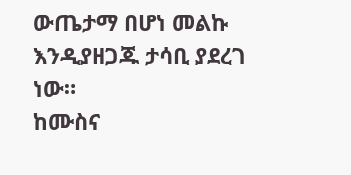ውጤታማ በሆነ መልኩ እንዲያዘጋጁ ታሳቢ ያደረገ ነው።
ከሙስና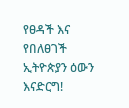የፀዳች እና የበለፀገች ኢትዮጵያን ዕውን እናድርግ!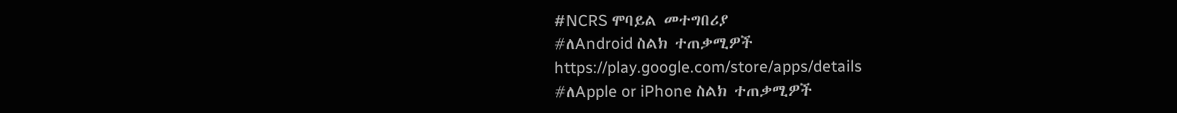#NCRS ሞባይል መተግበሪያ
#ለAndroid ስልክ ተጠቃሚዎች
https://play.google.com/store/apps/details
#ለApple or iPhone ስልክ ተጠቃሚዎች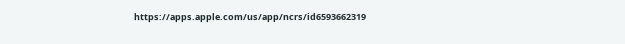https://apps.apple.com/us/app/ncrs/id6593662319